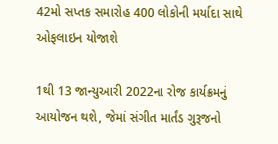42મો સપ્તક સમારોહ 400 લોકોની મર્યાદા સાથે ઓફલાઇન યોજાશે

1થી 13 જાન્યુઆરી 2022ના રોજ કાર્યક્રમનું આયોજન થશે, જેમાં સંગીત માર્તંડ ગુરૂજનો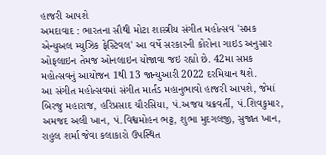હાજરી આપશે
અમદાવાદ : ભારતના સૌથી મોટા શાસ્ત્રીય સંગીત મહોત્સવ 'સપ્તક એન્યુઅલ મ્યુઝિક ફેસ્ટિવલ' આ વર્ષે સરકારની કોરોના ગાઇડ અનુસાર ઓફલાઇન તેમજ ઓનલાઇન યોજાવા જઇ રહ્યો છે. 42મા સપ્તક મહોત્સવનું આયોજન 1થી 13 જાન્યુઆરી 2022 દરમિયાન થશે.
આ સંગીત મહોત્સવમાં સંગીત માર્તંડ મહાનુભાવો હાજરી આપશે, જેમાં બિરજુ મહારાજ, હરિપ્રસાદ ચૌરસિયા, પં.અજય ચક્રવર્તી, પં.શિવકુમાર, અમજદ અલી ખાન, પં.વિશ્વમોહન ભટ્ટ, શુભા મુદગલજી, સુજાત ખાન, રાહુલ શર્મા જેવા કલાકારો ઉપસ્થિત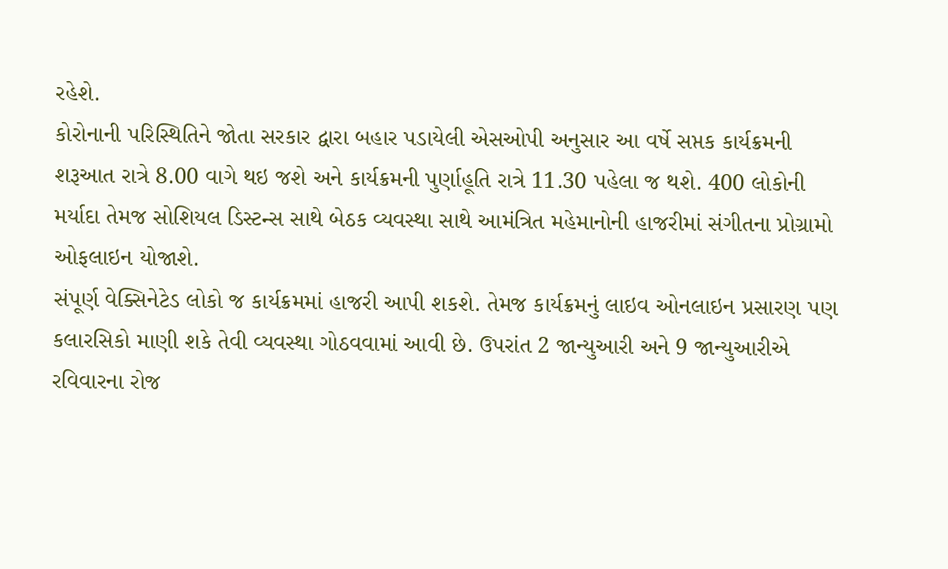રહેશે.
કોરોનાની પરિસ્થિતિને જોતા સરકાર દ્વારા બહાર પડાયેલી એસઓપી અનુસાર આ વર્ષે સપ્તક કાર્યક્રમની શરૂઆત રાત્રે 8.00 વાગે થઇ જશે અને કાર્યક્રમની પુર્ણાહૂતિ રાત્રે 11.30 પહેલા જ થશે. 400 લોકોની મર્યાદા તેમજ સોશિયલ ડિસ્ટન્સ સાથે બેઠક વ્યવસ્થા સાથે આમંત્રિત મહેમાનોની હાજરીમાં સંગીતના પ્રોગ્રામો ઓફલાઇન યોજાશે.
સંપૂર્ણ વેક્સિનેટેડ લોકો જ કાર્યક્રમમાં હાજરી આપી શકશે. તેમજ કાર્યક્રમનું લાઇવ ઓનલાઇન પ્રસારણ પણ કલારસિકો માણી શકે તેવી વ્યવસ્થા ગોઠવવામાં આવી છે. ઉપરાંત 2 જાન્યુઆરી અને 9 જાન્યુઆરીએ રવિવારના રોજ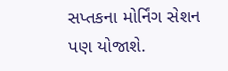સપ્તકના મોર્નિંગ સેશન પણ યોજાશે.